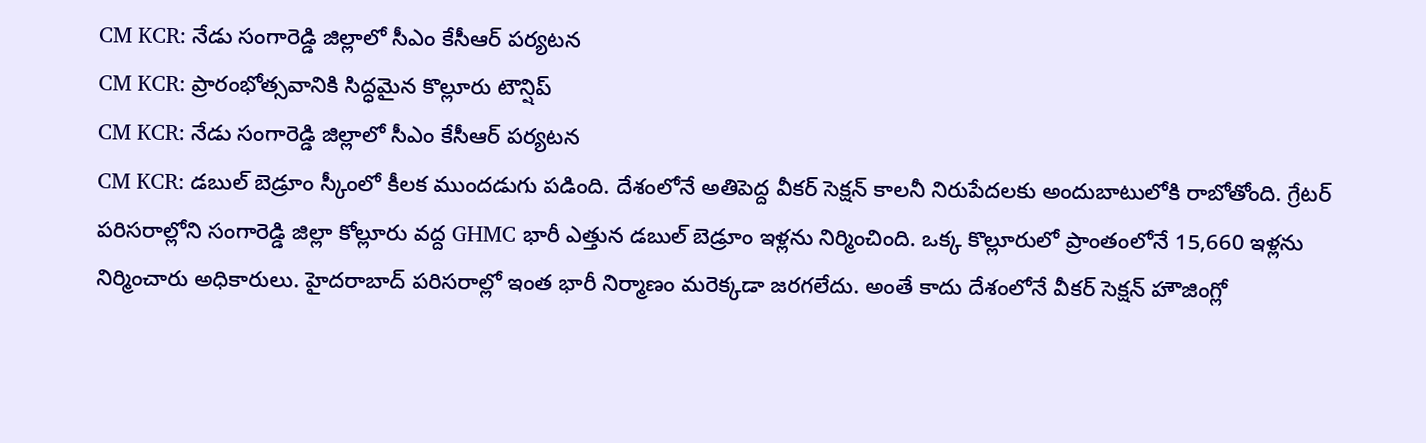CM KCR: నేడు సంగారెడ్డి జిల్లాలో సీఎం కేసీఆర్ పర్యటన
CM KCR: ప్రారంభోత్సవానికి సిద్ధమైన కొల్లూరు టౌన్షిప్
CM KCR: నేడు సంగారెడ్డి జిల్లాలో సీఎం కేసీఆర్ పర్యటన
CM KCR: డబుల్ బెడ్రూం స్కీంలో కీలక ముందడుగు పడింది. దేశంలోనే అతిపెద్ద వీకర్ సెక్షన్ కాలనీ నిరుపేదలకు అందుబాటులోకి రాబోతోంది. గ్రేటర్ పరిసరాల్లోని సంగారెడ్డి జిల్లా కోల్లూరు వద్ద GHMC భారీ ఎత్తున డబుల్ బెడ్రూం ఇళ్లను నిర్మించింది. ఒక్క కొల్లూరులో ప్రాంతంలోనే 15,660 ఇళ్లను నిర్మించారు అధికారులు. హైదరాబాద్ పరిసరాల్లో ఇంత భారీ నిర్మాణం మరెక్కడా జరగలేదు. అంతే కాదు దేశంలోనే వీకర్ సెక్షన్ హౌజింగ్లో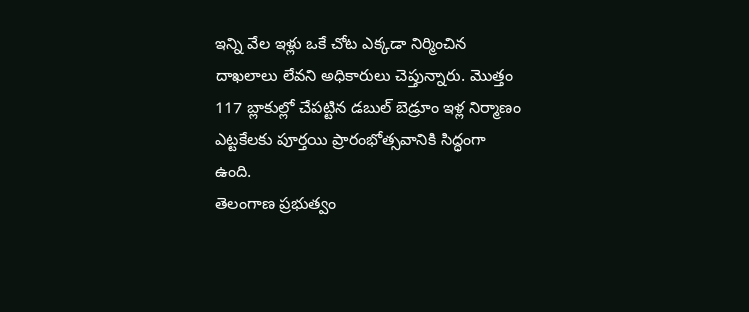ఇన్ని వేల ఇళ్లు ఒకే చోట ఎక్కడా నిర్మించిన దాఖలాలు లేవని అధికారులు చెప్తున్నారు. మొత్తం 117 బ్లాకుల్లో చేపట్టిన డబుల్ బెడ్రూం ఇళ్ల నిర్మాణం ఎట్టకేలకు పూర్తయి ప్రారంభోత్సవానికి సిద్ధంగా ఉంది.
తెలంగాణ ప్రభుత్వం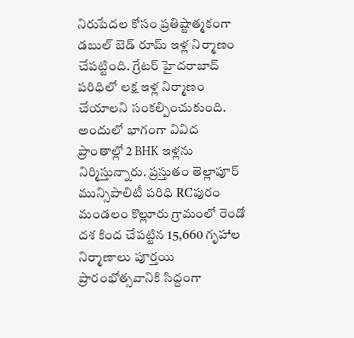నిరుపేదల కోసం ప్రతిష్టాత్మకంగా డబుల్ బెడ్ రూమ్ ఇళ్ల నిర్మాణం చేపట్టింది. గ్రేటర్ హైదరాబాద్ పరిధిలో లక్ష ఇళ్ల నిర్మాణం చేయాలని సంకల్పించుకుంది. అందులో భాగంగా వివిద ప్రాంతాల్లో 2 BHK ఇళ్లను నిర్మిస్తున్నారు. ప్రస్తుతం తెల్లాపూర్ మున్సిపాలిటీ పరిధి RCపురం మండలం కొల్లూరు గ్రామంలో రెండో దశ కింద చేపట్టిన 15,660 గృహాల నిర్మాణాలు పూర్తయి ప్రారంభోత్సవానికి సిద్దంగా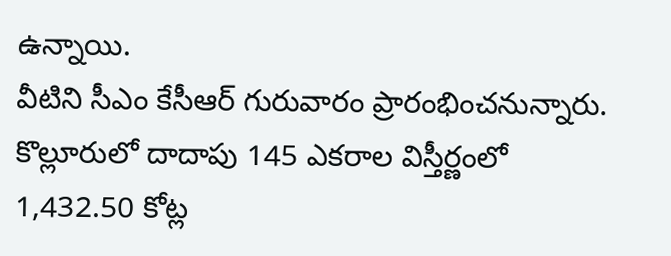ఉన్నాయి.
వీటిని సీఎం కేసీఆర్ గురువారం ప్రారంభించనున్నారు. కొల్లూరులో దాదాపు 145 ఎకరాల విస్తీర్ణంలో 1,432.50 కోట్ల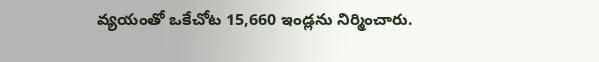వ్యయంతో ఒకేచోట 15,660 ఇండ్లను నిర్మించారు.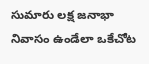సుమారు లక్ష జనాభా నివాసం ఉండేలా ఒకేచోట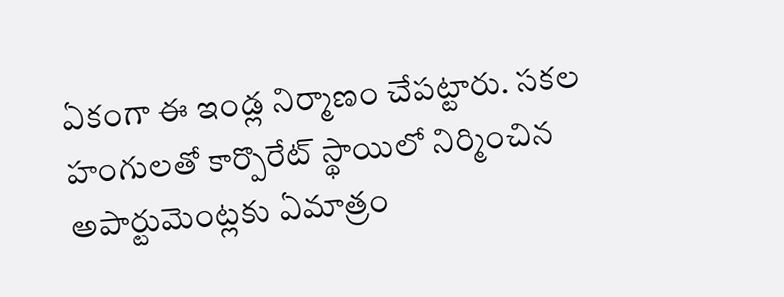ఏకంగా ఈ ఇండ్ల నిర్మాణం చేపట్టారు. సకల హంగులతో కార్పొరేట్ స్థాయిలో నిర్మించిన అపార్టుమెంట్లకు ఏమాత్రం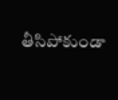తీసిపోకుండా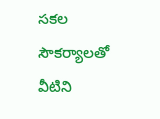సకల సౌకర్యాలతో వీటిని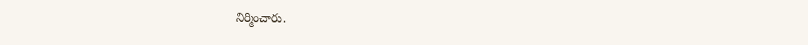నిర్మించారు.